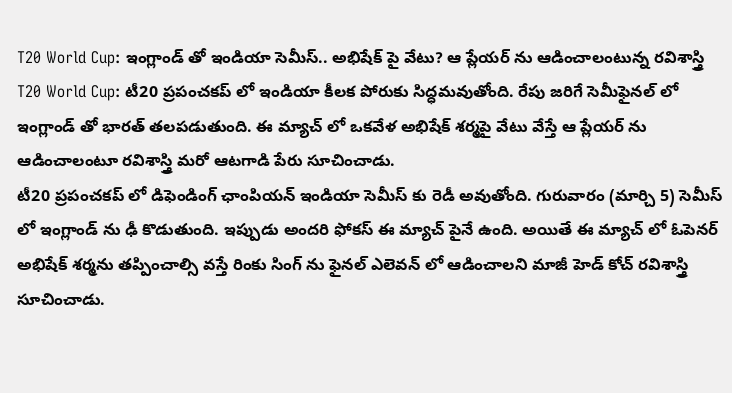T20 World Cup: ఇంగ్లాండ్ తో ఇండియా సెమీస్.. అభిషేక్ పై వేటు? ఆ ప్లేయర్ ను ఆడించాలంటున్న రవిశాస్త్రి
T20 World Cup: టీ20 ప్రపంచకప్ లో ఇండియా కీలక పోరుకు సిద్ధమవుతోంది. రేపు జరిగే సెమీఫైనల్ లో ఇంగ్లాండ్ తో భారత్ తలపడుతుంది. ఈ మ్యాచ్ లో ఒకవేళ అభిషేక్ శర్మపై వేటు వేస్తే ఆ ప్లేయర్ ను ఆడించాలంటూ రవిశాస్త్రి మరో ఆటగాడి పేరు సూచించాడు.
టీ20 ప్రపంచకప్ లో డిఫెండింగ్ ఛాంపియన్ ఇండియా సెమీస్ కు రెడీ అవుతోంది. గురువారం (మార్చి 5) సెమీస్ లో ఇంగ్లాండ్ ను ఢీ కొడుతుంది. ఇప్పుడు అందరి ఫోకస్ ఈ మ్యాచ్ పైనే ఉంది. అయితే ఈ మ్యాచ్ లో ఓపెనర్ అభిషేక్ శర్మను తప్పించాల్సి వస్తే రింకు సింగ్ ను ఫైనల్ ఎలెవన్ లో ఆడించాలని మాజీ హెడ్ కోచ్ రవిశాస్త్రి సూచించాడు.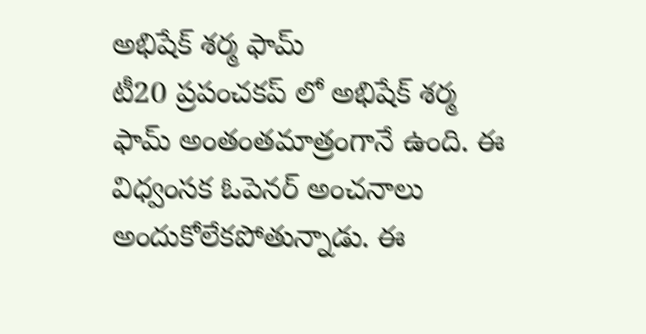అభిషేక్ శర్మ ఫామ్
టీ20 ప్రపంచకప్ లో అభిషేక్ శర్మ ఫామ్ అంతంతమాత్రంగానే ఉంది. ఈ విధ్వంసక ఓపెనర్ అంచనాలు అందుకోలేకపోతున్నాడు. ఈ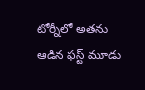టోర్నీలో అతను ఆడిన ఫస్ట్ మూడు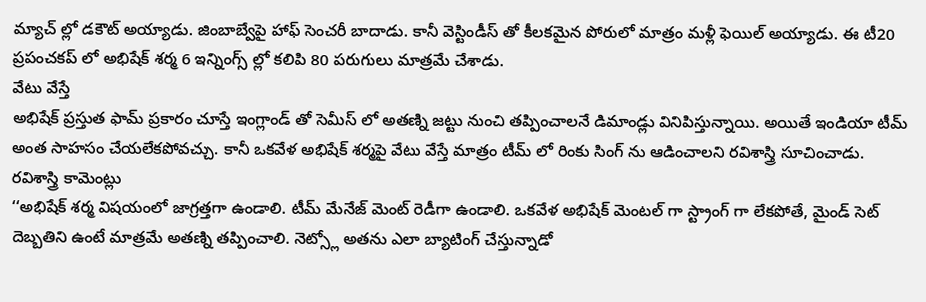మ్యాచ్ ల్లో డకౌట్ అయ్యాడు. జింబాబ్వేపై హాఫ్ సెంచరీ బాదాడు. కానీ వెస్టిండీస్ తో కీలకమైన పోరులో మాత్రం మళ్లీ ఫెయిల్ అయ్యాడు. ఈ టీ20 ప్రపంచకప్ లో అభిషేక్ శర్మ 6 ఇన్నింగ్స్ ల్లో కలిపి 80 పరుగులు మాత్రమే చేశాడు.
వేటు వేస్తే
అభిషేక్ ప్రస్తుత ఫామ్ ప్రకారం చూస్తే ఇంగ్లాండ్ తో సెమీస్ లో అతణ్ని జట్టు నుంచి తప్పించాలనే డిమాండ్లు వినిపిస్తున్నాయి. అయితే ఇండియా టీమ్ అంత సాహసం చేయలేకపోవచ్చు. కానీ ఒకవేళ అభిషేక్ శర్మపై వేటు వేస్తే మాత్రం టీమ్ లో రింకు సింగ్ ను ఆడించాలని రవిశాస్త్రి సూచించాడు.
రవిశాస్త్రి కామెంట్లు
‘‘అభిషేక్ శర్మ విషయంలో జాగ్రత్తగా ఉండాలి. టీమ్ మేనేజ్ మెంట్ రెడీగా ఉండాలి. ఒకవేళ అభిషేక్ మెంటల్ గా స్ట్రాంగ్ గా లేకపోతే, మైండ్ సెట్ దెబ్బతిని ఉంటే మాత్రమే అతణ్ని తప్పించాలి. నెట్స్లో అతను ఎలా బ్యాటింగ్ చేస్తున్నాడో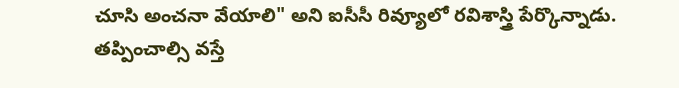చూసి అంచనా వేయాలి" అని ఐసీసీ రివ్యూలో రవిశాస్త్రి పేర్కొన్నాడు.
తప్పించాల్సి వస్తే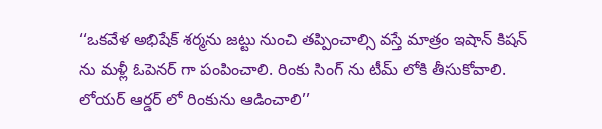‘‘ఒకవేళ అభిషేక్ శర్మను జట్టు నుంచి తప్పించాల్సి వస్తే మాత్రం ఇషాన్ కిషన్ ను మళ్లీ ఓపెనర్ గా పంపించాలి. రింకు సింగ్ ను టీమ్ లోకి తీసుకోవాలి. లోయర్ ఆర్డర్ లో రింకును ఆడించాలి’’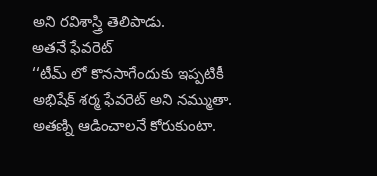అని రవిశాస్త్రి తెలిపాడు.
అతనే ఫేవరెట్
‘‘టీమ్ లో కొనసాగేందుకు ఇప్పటికీ అభిషేక్ శర్మ ఫేవరెట్ అని నమ్ముతా. అతణ్ని ఆడించాలనే కోరుకుంటా.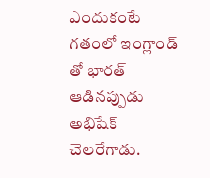ఎందుకంటే గతంలో ఇంగ్లాండ్ తో భారత్ ఆడినప్పుడు అభిషేక్ చెలరేగాడు.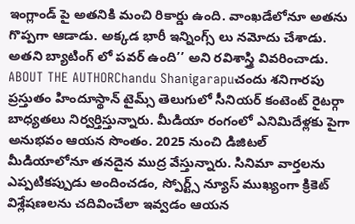ఇంగ్లాండ్ పై అతనికి మంచి రికార్డు ఉంది. వాంఖడేలోనూ అతను గొప్పగా ఆడాడు. అక్కడ భారీ ఇన్నింగ్స్ లు నమోదు చేశాడు. అతని బ్యాటింగ్ లో పవర్ ఉంది’’ అని రవిశాస్త్రి వివరించాడు.
ABOUT THE AUTHORChandu Shanigarapuచందు శనిగారపు ప్రస్తుతం హిందూస్థాన్ టైమ్స్ తెలుగులో సీనియర్ కంటెంట్ రైటర్గా బాధ్యతలు నిర్వర్తిస్తున్నారు. మీడియా రంగంలో ఎనిమిదేళ్లకు పైగా అనుభవం ఆయన సొంతం. 2025 నుంచి డిజిటల్ మీడియాలోనూ తనదైన ముద్ర వేస్తున్నారు. సినిమా వార్తలను ఎప్పటికప్పుడు అందించడం, స్పోర్ట్స్ న్యూస్ ముఖ్యంగా క్రికెట్ విశ్లేషణలను చదివించేలా ఇవ్వడం ఆయన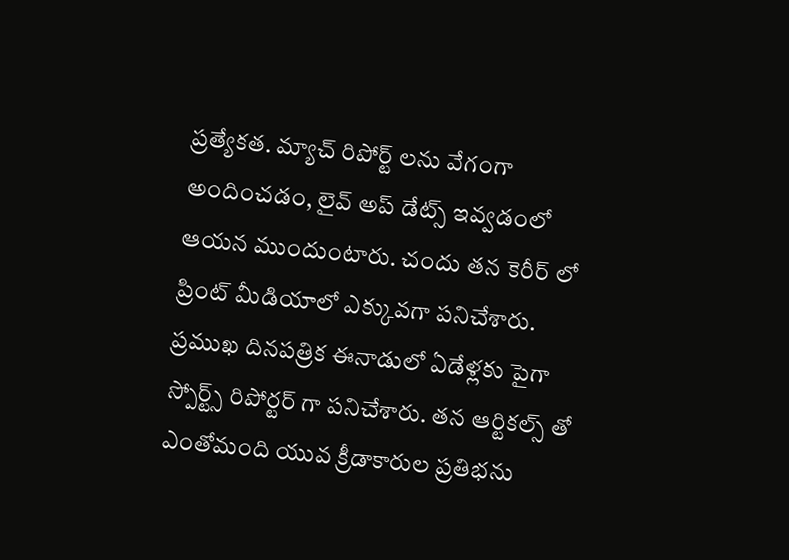ప్రత్యేకత. మ్యాచ్ రిపోర్ట్ లను వేగంగా అందించడం, లైవ్ అప్ డేట్స్ ఇవ్వడంలో ఆయన ముందుంటారు. చందు తన కెరీర్ లో ప్రింట్ మీడియాలో ఎక్కువగా పనిచేశారు. ప్రముఖ దినపత్రిక ఈనాడులో ఏడేళ్లకు పైగా స్పోర్ట్స్ రిపోర్టర్ గా పనిచేశారు. తన ఆర్టికల్స్ తో ఎంతోమంది యువ క్రీడాకారుల ప్రతిభను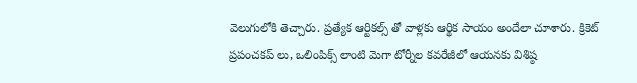వెలుగులోకి తెచ్చారు. ప్రత్యేక ఆర్టికల్స్ తో వాళ్లకు ఆర్థిక సాయం అందేలా చూశారు. క్రికెట్ ప్రపంచకప్ లు, ఒలింపిక్స్ లాంటి మెగా టోర్నీల కవరేజీలో ఆయనకు విశిష్ఠ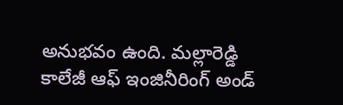అనుభవం ఉంది. మల్లారెడ్డి కాలేజీ ఆఫ్ ఇంజినీరింగ్ అండ్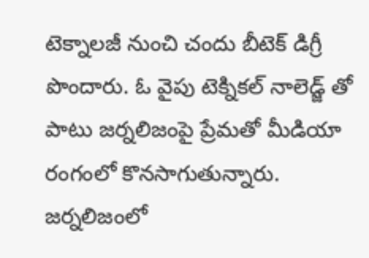టెక్నాలజీ నుంచి చందు బీటెక్ డిగ్రీ పొందారు. ఓ వైపు టెక్నికల్ నాలెడ్జ్ తో పాటు జర్నలిజంపై ప్రేమతో మీడియా రంగంలో కొనసాగుతున్నారు. జర్నలిజంలో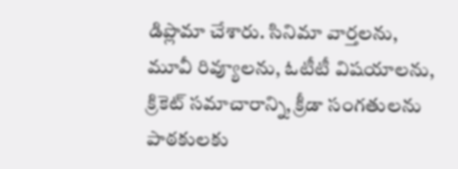డిప్లొమా చేశారు. సినిమా వార్తలను, మూవీ రివ్యూలను, ఓటీటీ విషయాలను, క్రికెట్ సమాచారాన్ని, క్రీడా సంగతులను పాఠకులకు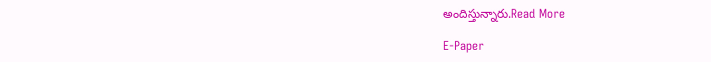అందిస్తున్నారు.Read More

E-Paper